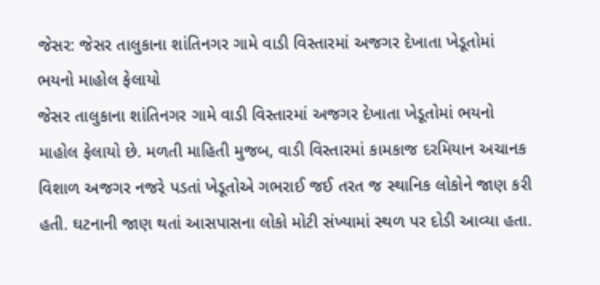જેસર: જેસર તાલુકાના શાંતિનગર ગામે વાડી વિસ્તારમાં અજગર દેખાતા ખેડૂતોમાં ભયનો માહોલ ફેલાયો
જેસર તાલુકાના શાંતિનગર ગામે વાડી વિસ્તારમાં અજગર દેખાતા ખેડૂતોમાં ભયનો માહોલ ફેલાયો છે. મળતી માહિતી મુજબ, વાડી વિસ્તારમાં કામકાજ દરમિયાન અચાનક વિશાળ અજગર નજરે પડતાં ખેડૂતોએ ગભરાઈ જઈ તરત જ સ્થાનિક લોકોને જાણ કરી હતી. ઘટનાની જાણ થતાં આસપાસના લોકો મોટી સંખ્યામાં સ્થળ પર દોડી આવ્યા હતા.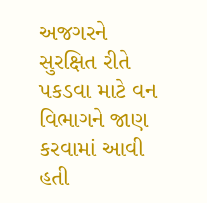અજગરને સુરક્ષિત રીતે પકડવા માટે વન વિભાગને જાણ કરવામાં આવી હતી